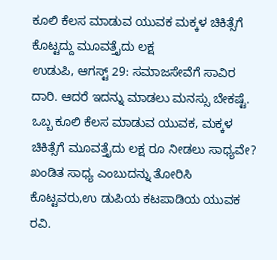ಕೂಲಿ ಕೆಲಸ ಮಾಡುವ ಯುವಕ ಮಕ್ಕಳ ಚಿಕಿತ್ಸೆಗೆ ಕೊಟ್ಟದ್ದು ಮೂವತ್ತೈದು ಲಕ್ಷ
ಉಡುಪಿ, ಆಗಸ್ಟ್ 29: ಸಮಾಜಸೇವೆಗೆ ಸಾವಿರ ದಾರಿ. ಆದರೆ ಇದನ್ನು ಮಾಡಲು ಮನಸ್ಸು ಬೇಕಷ್ಟೆ. ಒಬ್ಬ ಕೂಲಿ ಕೆಲಸ ಮಾಡುವ ಯುವಕ, ಮಕ್ಕಳ ಚಿಕಿತ್ಸೆಗೆ ಮೂವತ್ತೈದು ಲಕ್ಷ ರೂ ನೀಡಲು ಸಾಧ್ಯವೇ? ಖಂಡಿತ ಸಾಧ್ಯ ಎಂಬುದನ್ನು ತೋರಿಸಿ ಕೊಟ್ಟವರು,ಉ ಡುಪಿಯ ಕಟಪಾಡಿಯ ಯುವಕ ರವಿ.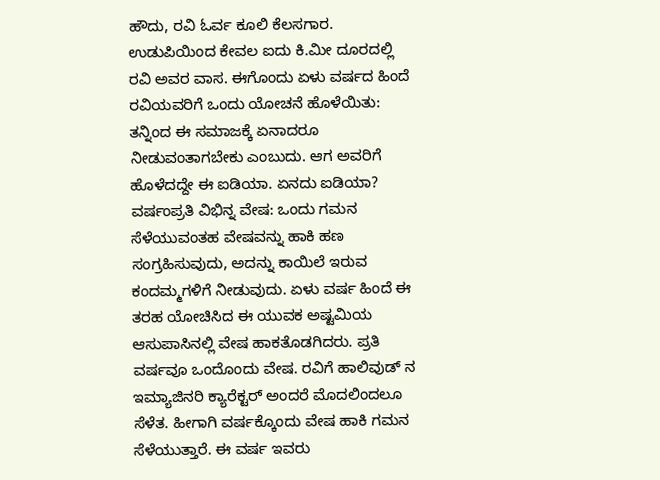ಹೌದು, ರವಿ ಓರ್ವ ಕೂಲಿ ಕೆಲಸಗಾರ. ಉಡುಪಿಯಿಂದ ಕೇವಲ ಐದು ಕಿ.ಮೀ ದೂರದಲ್ಲಿ ರವಿ ಅವರ ವಾಸ. ಈಗೊಂದು ಏಳು ವರ್ಷದ ಹಿಂದೆ ರವಿಯವರಿಗೆ ಒಂದು ಯೋಚನೆ ಹೊಳೆಯಿತು: ತನ್ನಿಂದ ಈ ಸಮಾಜಕ್ಕೆ ಏನಾದರೂ ನೀಡುವಂತಾಗಬೇಕು ಎಂಬುದು. ಆಗ ಅವರಿಗೆ ಹೊಳೆದದ್ದೇ ಈ ಐಡಿಯಾ. ಏನದು ಐಡಿಯಾ?
ವರ್ಷಂಪ್ರತಿ ವಿಭಿನ್ನ ವೇಷ: ಒಂದು ಗಮನ ಸೆಳೆಯುವಂತಹ ವೇಷವನ್ನು ಹಾಕಿ ಹಣ ಸಂಗ್ರಹಿಸುವುದು, ಅದನ್ನು ಕಾಯಿಲೆ ಇರುವ ಕಂದಮ್ಮಗಳಿಗೆ ನೀಡುವುದು. ಏಳು ವರ್ಷ ಹಿಂದೆ ಈ ತರಹ ಯೋಚಿಸಿದ ಈ ಯುವಕ ಅಷ್ಟಮಿಯ ಆಸುಪಾಸಿನಲ್ಲಿ ವೇಷ ಹಾಕತೊಡಗಿದರು. ಪ್ರತಿ ವರ್ಷವೂ ಒಂದೊಂದು ವೇಷ. ರವಿಗೆ ಹಾಲಿವುಡ್ ನ ಇಮ್ಯಾಜಿನರಿ ಕ್ಯಾರೆಕ್ಟರ್ ಅಂದರೆ ಮೊದಲಿಂದಲೂ ಸೆಳೆತ. ಹೀಗಾಗಿ ವರ್ಷಕ್ಕೊಂದು ವೇಷ ಹಾಕಿ ಗಮನ ಸೆಳೆಯುತ್ತಾರೆ. ಈ ವರ್ಷ ಇವರು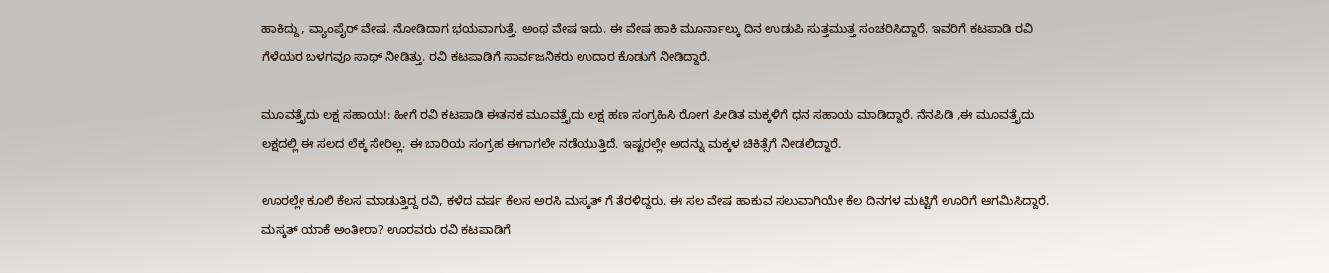ಹಾಕಿದ್ದು, ವ್ಯಾಂಪೈರ್ ವೇಷ. ನೋಡಿದಾಗ ಭಯವಾಗುತ್ತೆ. ಅಂಥ ವೇಷ ಇದು. ಈ ವೇಷ ಹಾಕಿ ಮೂರ್ನಾಲ್ಕು ದಿನ ಉಡುಪಿ ಸುತ್ತಮುತ್ತ ಸಂಚರಿಸಿದ್ದಾರೆ. ಇವರಿಗೆ ಕಟಪಾಡಿ ರವಿ ಗೆಳೆಯರ ಬಳಗವೂ ಸಾಥ್ ನೀಡಿತ್ತು. ರವಿ ಕಟಪಾಡಿಗೆ ಸಾರ್ವಜನಿಕರು ಉದಾರ ಕೊಡುಗೆ ನೀಡಿದ್ದಾರೆ.

ಮೂವತ್ತೈದು ಲಕ್ಷ ಸಹಾಯ!: ಹೀಗೆ ರವಿ ಕಟಪಾಡಿ ಈತನಕ ಮೂವತ್ತೈದು ಲಕ್ಷ ಹಣ ಸಂಗ್ರಹಿಸಿ ರೋಗ ಪೀಡಿತ ಮಕ್ಕಳಿಗೆ ಧನ ಸಹಾಯ ಮಾಡಿದ್ದಾರೆ. ನೆನಪಿಡಿ ,ಈ ಮೂವತ್ತೈದು ಲಕ್ಷದಲ್ಲಿ ಈ ಸಲದ ಲೆಕ್ಕ ಸೇರಿಲ್ಲ. ಈ ಬಾರಿಯ ಸಂಗ್ರಹ ಈಗಾಗಲೇ ನಡೆಯುತ್ತಿದೆ. ಇಷ್ಟರಲ್ಲೇ ಅದನ್ನು ಮಕ್ಕಳ ಚಿಕಿತ್ಸೆಗೆ ನೀಡಲಿದ್ದಾರೆ.

ಊರಲ್ಲೇ ಕೂಲಿ ಕೆಲಸ ಮಾಡುತ್ತಿದ್ದ ರವಿ, ಕಳೆದ ವರ್ಷ ಕೆಲಸ ಅರಸಿ ಮಸ್ಕತ್ ಗೆ ತೆರಳಿದ್ದರು. ಈ ಸಲ ವೇಷ ಹಾಕುವ ಸಲುವಾಗಿಯೇ ಕೆಲ ದಿನಗಳ ಮಟ್ಟಿಗೆ ಊರಿಗೆ ಆಗಮಿಸಿದ್ದಾರೆ. ಮಸ್ಕತ್ ಯಾಕೆ ಅಂತೀರಾ? ಊರವರು ರವಿ ಕಟಪಾಡಿಗೆ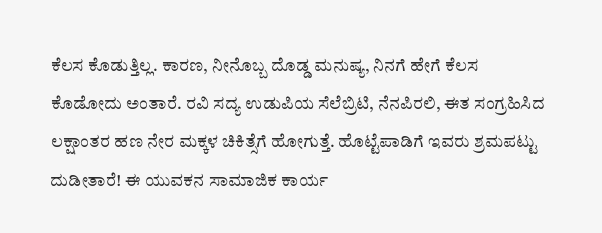ಕೆಲಸ ಕೊಡುತ್ತಿಲ್ಲ. ಕಾರಣ, ನೀನೊಬ್ಬ ದೊಡ್ಡ ಮನುಷ್ಯ, ನಿನಗೆ ಹೇಗೆ ಕೆಲಸ ಕೊಡೋದು ಅಂತಾರೆ. ರವಿ ಸದ್ಯ ಉಡುಪಿಯ ಸೆಲೆಬ್ರಿಟಿ, ನೆನಪಿರಲಿ, ಈತ ಸಂಗ್ರಹಿಸಿದ ಲಕ್ಷಾಂತರ ಹಣ ನೇರ ಮಕ್ಕಳ ಚಿಕಿತ್ಸೆಗೆ ಹೋಗುತ್ತೆ. ಹೊಟ್ಟೆಪಾಡಿಗೆ ಇವರು ಶ್ರಮಪಟ್ಟು ದುಡೀತಾರೆ! ಈ ಯುವಕನ ಸಾಮಾಜಿಕ ಕಾರ್ಯ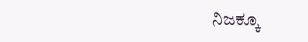ನಿಜಕ್ಕೂ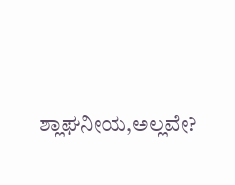ಶ್ಲಾಘನೀಯ,ಅಲ್ಲವೇ?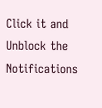Click it and Unblock the Notifications